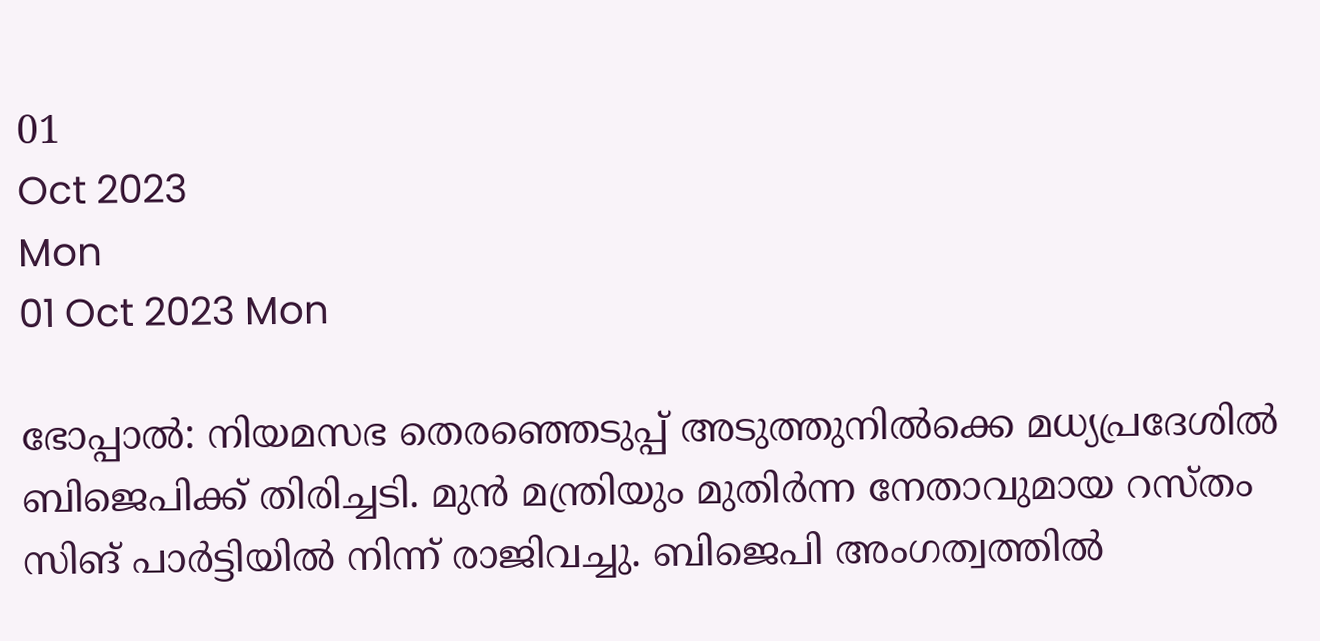01
Oct 2023
Mon
01 Oct 2023 Mon

ഭോപ്പാൽ: നിയമസഭ തെരഞ്ഞെടുപ്പ് അടുത്തുനിൽക്കെ മധ്യപ്രദേശിൽ ബിജെപിക്ക് തിരിച്ചടി. മുൻ മന്ത്രിയും മുതിർന്ന നേതാവുമായ റസ്തം സിങ് പാർട്ടിയിൽ നിന്ന് രാജിവച്ചു. ബിജെപി അംഗത്വത്തിൽ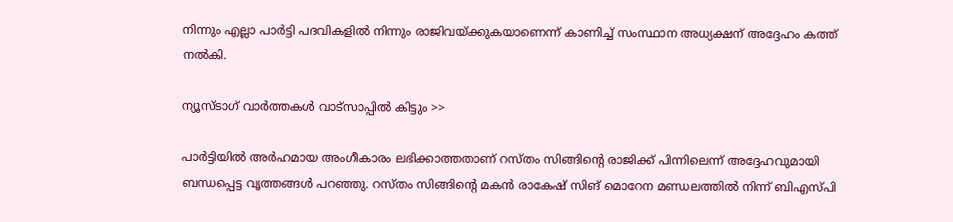നിന്നും എല്ലാ പാർട്ടി പദവികളിൽ നിന്നും രാജിവയ്ക്കുകയാണെന്ന് കാണിച്ച് സംസ്ഥാന അധ്യക്ഷന് അദ്ദേഹം കത്ത് നൽകി.

ന്യൂസ്ടാഗ് വാര്‍ത്തകള്‍ വാട്‌സാപ്പില്‍ കിട്ടും >>

പാർട്ടിയിൽ അർഹമായ അംഗീകാരം ലഭിക്കാത്തതാണ് റസ്തം സിങ്ങിന്‍റെ രാജിക്ക് പിന്നിലെന്ന് അദ്ദേഹവുമായി ബന്ധപ്പെട്ട വൃത്തങ്ങൾ പറഞ്ഞു. റസ്തം സിങ്ങിന്‍റെ മകൻ രാകേഷ് സിങ് മൊറേന മണ്ഡലത്തിൽ നിന്ന് ബിഎസ്പി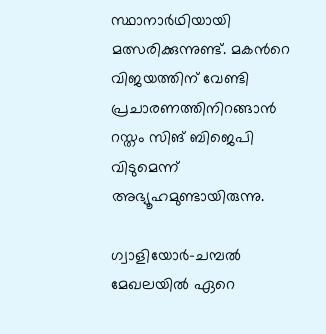സ്ഥാനാർഥിയായി മത്സരിക്കുന്നുണ്ട്. മകന്‍റെ വിജയത്തിന് വേണ്ടി പ്രചാരണത്തിനിറങ്ങാൻ റസ്തം സിങ് ബിജെപി വിടുമെന്ന് അഭ്യൂഹമുണ്ടായിരുന്നു.

ഗ്വാളിയോർ-ചമ്പൽ മേഖലയിൽ ഏറെ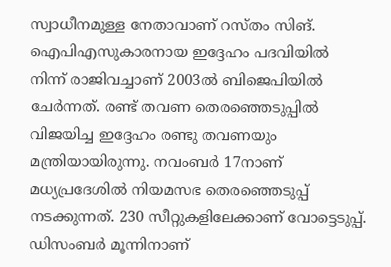സ്വാധീനമുള്ള നേതാവാണ് റസ്തം സിങ്. ഐപിഎസുകാരനായ ഇദ്ദേഹം പദവിയിൽ നിന്ന് രാജിവച്ചാണ് 2003ൽ ബിജെപിയിൽ ചേർന്നത്. രണ്ട് തവണ തെരഞ്ഞെടുപ്പിൽ വിജയിച്ച ഇദ്ദേഹം രണ്ടു തവണയും മന്ത്രിയായിരുന്നു. നവംബർ 17നാണ് മധ്യപ്രദേശിൽ നിയമസഭ തെരഞ്ഞെടുപ്പ് നടക്കുന്നത്. 230 സീറ്റുകളിലേക്കാണ് വോട്ടെടുപ്പ്. ഡിസംബർ മൂന്നിനാണ്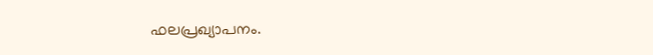ഫലപ്രഖ്യാപനം.